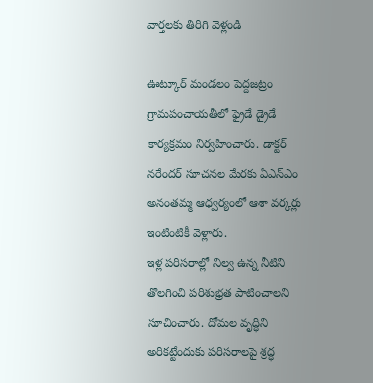వార్తలకు తిరిగి వెళ్లండి

ఊట్కూర్ మండలం పెద్దజట్రం గ్రామపంచాయతీలో ఫ్రైడే డ్రైడే కార్యక్రమం నిర్వహించారు. డాక్టర్ నరేందర్ సూచనల మేరకు ఏఎన్ఎం అనంతమ్మ ఆధ్వర్యంలో ఆశా వర్కర్లు ఇంటింటికీ వెళ్లారు.
ఇళ్ల పరిసరాల్లో నిల్వ ఉన్న నీటిని తొలగించి పరిశుభ్రత పాటించాలని సూచించారు. దోమల వృద్ధిని అరికట్టేందుకు పరిసరాలపై శ్రద్ధ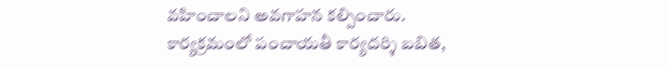వహించాలని అవగాహన కల్పించారు. కార్యక్రమంలో పంచాయతీ కార్యదర్శి బబిత,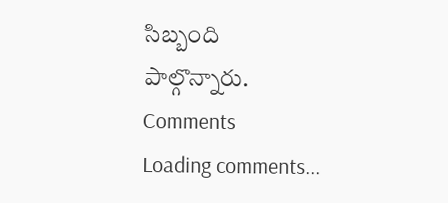సిబ్బంది పాల్గొన్నారు.
Comments
Loading comments...